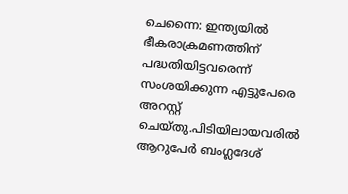ചെന്നൈ: ഇന്ത്യയിൽ ഭീകരാക്രമണത്തിന് പദ്ധതിയിട്ടവരെന്ന് സംശയിക്കുന്ന എട്ടുപേരെ അറസ്റ്റ് ചെയ്തു.പിടിയിലായവരിൽ ആറുപേർ ബംഗ്ലദേശ്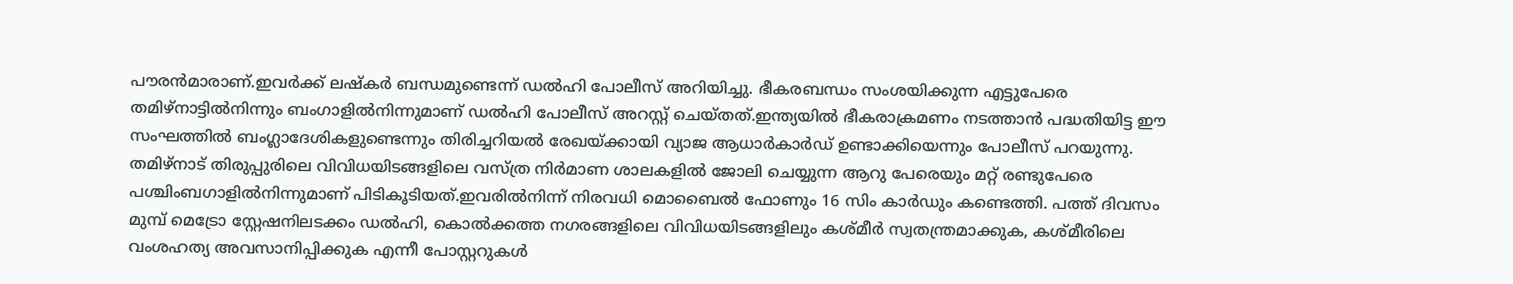പൗരൻമാരാണ്.ഇവർക്ക് ലഷ്കർ ബന്ധമുണ്ടെന്ന് ഡൽഹി പോലീസ് അറിയിച്ചു. ഭീകരബന്ധം സംശയിക്കുന്ന എട്ടുപേരെ തമിഴ്നാട്ടിൽനിന്നും ബംഗാളിൽനിന്നുമാണ് ഡൽഹി പോലീസ് അറസ്റ്റ് ചെയ്തത്.ഇന്ത്യയിൽ ഭീകരാക്രമണം നടത്താൻ പദ്ധതിയിട്ട ഈ സംഘത്തിൽ ബംഗ്ലാദേശികളുണ്ടെന്നും തിരിച്ചറിയൽ രേഖയ്ക്കായി വ്യാജ ആധാർകാർഡ് ഉണ്ടാക്കിയെന്നും പോലീസ് പറയുന്നു. തമിഴ്നാട് തിരുപ്പുരിലെ വിവിധയിടങ്ങളിലെ വസ്ത്ര നിർമാണ ശാലകളിൽ ജോലി ചെയ്യുന്ന ആറു പേരെയും മറ്റ് രണ്ടുപേരെ പശ്ചിംബഗാളിൽനിന്നുമാണ് പിടികൂടിയത്.ഇവരിൽനിന്ന് നിരവധി മൊബൈൽ ഫോണും 16 സിം കാർഡും കണ്ടെത്തി. പത്ത് ദിവസം മുമ്പ് മെട്രോ സ്റ്റേഷനിലടക്കം ഡൽഹി, കൊൽക്കത്ത നഗരങ്ങളിലെ വിവിധയിടങ്ങളിലും കശ്മീർ സ്വതന്ത്രമാക്കുക, കശ്മീരിലെ വംശഹത്യ അവസാനിപ്പിക്കുക എന്നീ പോസ്റ്ററുകൾ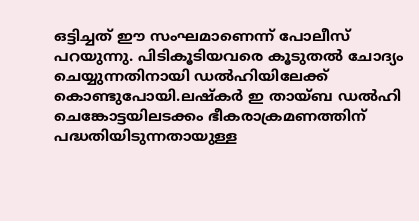ഒട്ടിച്ചത് ഈ സംഘമാണെന്ന് പോലീസ് പറയുന്നു. പിടികൂടിയവരെ കൂടുതൽ ചോദ്യം ചെയ്യുന്നതിനായി ഡൽഹിയിലേക്ക് കൊണ്ടുപോയി.ലഷ്കർ ഇ തായ്ബ ഡൽഹി ചെങ്കോട്ടയിലടക്കം ഭീകരാക്രമണത്തിന് പദ്ധതിയിടുന്നതായുള്ള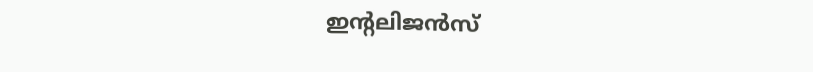ഇന്റലിജൻസ്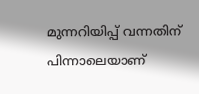മുന്നറിയിപ്പ് വന്നതിന് പിന്നാലെയാണ്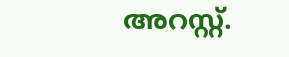അറസ്റ്റ്.